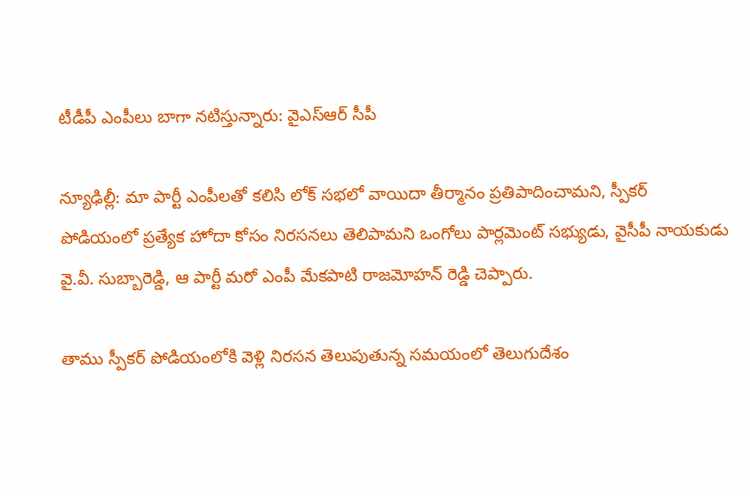టీడీపీ ఎంపీలు బాగా నటిస్తున్నారు: వైఎస్ఆర్ సీపీ

న్యూఢిల్లీ: మా పార్టీ ఎంపీలతో కలిసి లోక్ సభలో వాయిదా తీర్మానం ప్రతిపాదించామని, స్పీకర్ పోడియంలో ప్రత్యేక హోదా కోసం నిరసనలు తెలిపామని ఒంగోలు పార్లమెంట్ సభ్యుడు, వైసీపీ నాయకుడు వై.వీ. సుబ్బారెడ్డి, ఆ పార్టీ మరో ఎంపీ మేకపాటి రాజమోహన్ రెడ్డి చెప్పారు.

తాము స్పీకర్ పోడియంలోకి వెళ్లి నిరసన తెలుపుతున్న సమయంలో తెలుగుదేశం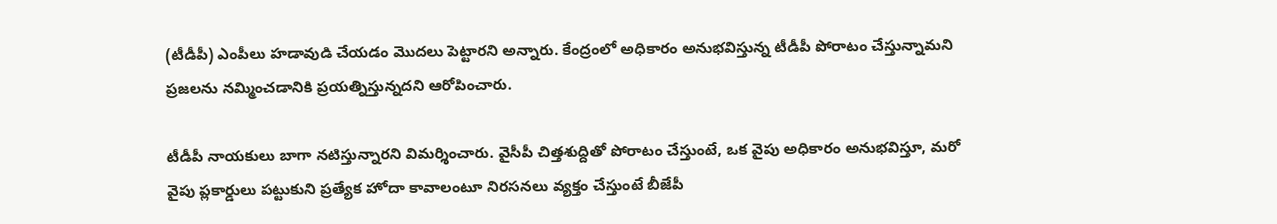(టీడీపీ) ఎంపీలు హడావుడి చేయడం మొదలు పెట్టారని అన్నారు. కేంద్రంలో అధికారం అనుభవిస్తున్న టీడీపీ పోరాటం చేస్తున్నామని ప్రజలను నమ్మించడానికి ప్రయత్నిస్తున్నదని ఆరోపించారు.

టీడీపీ నాయకులు బాగా నటిస్తున్నారని విమర్శించారు. వైసీపీ చిత్తశుద్దితో పోరాటం చేస్తుంటే, ఒక వైపు అధికారం అనుభవిస్తూ, మరో వైపు ప్లకార్డులు పట్టుకుని ప్రత్యేక హోదా కావాలంటూ నిరసనలు వ్యక్తం చేస్తుంటే బీజేపీ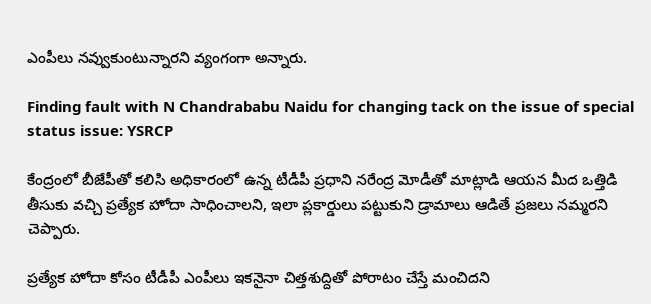ఎంపీలు నవ్వుకుంటున్నారని వ్యంగంగా అన్నారు.

Finding fault with N Chandrababu Naidu for changing tack on the issue of special status issue: YSRCP

కేంద్రంలో బీజేపీతో కలిసి అధికారంలో ఉన్న టీడీపీ ప్రధాని నరేంద్ర మోడీతో మాట్లాడి ఆయన మీద ఒత్తిడి తీసుకు వచ్చి ప్రత్యేక హోదా సాధించాలని, ఇలా ప్లకార్డులు పట్టుకుని డ్రామాలు ఆడితే ప్రజలు నమ్మరని చెప్పారు.

ప్రత్యేక హోదా కోసం టీడీపీ ఎంపీలు ఇకనైనా చిత్తశుద్దితో పోరాటం చేస్తే మంచిదని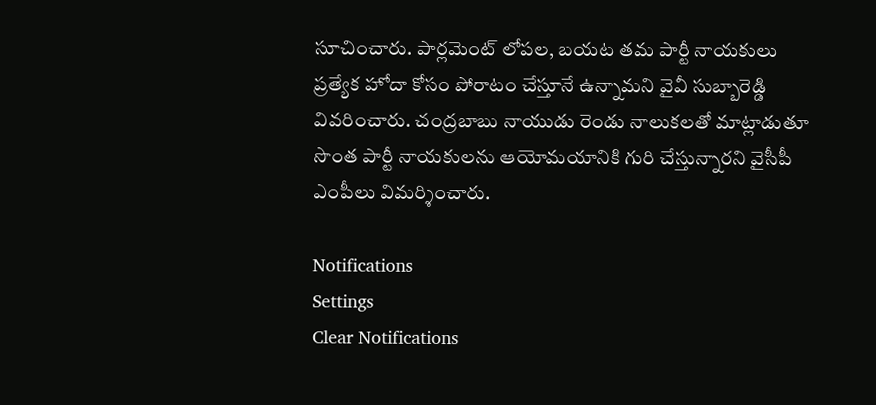సూచించారు. పార్లమెంట్ లోపల, బయట తమ పార్టీ నాయకులు ప్రత్యేక హోదా కోసం పోరాటం చేస్తూనే ఉన్నామని వైవీ సుబ్బారెడ్డి వివరించారు. చంద్రబాబు నాయుడు రెండు నాలుకలతో మాట్లాడుతూ సొంత పార్టీ నాయకులను ఆయోమయానికి గురి చేస్తున్నారని వైసీపీ ఎంపీలు విమర్శించారు.

Notifications
Settings
Clear Notifications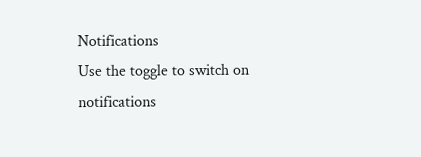Notifications
Use the toggle to switch on notifications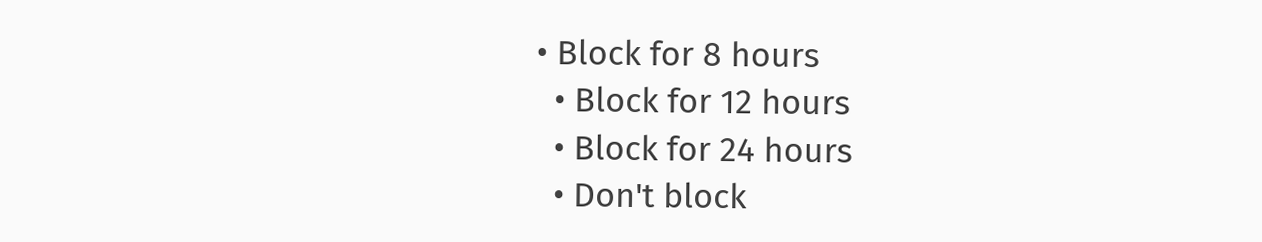• Block for 8 hours
  • Block for 12 hours
  • Block for 24 hours
  • Don't block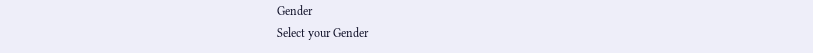Gender
Select your Gender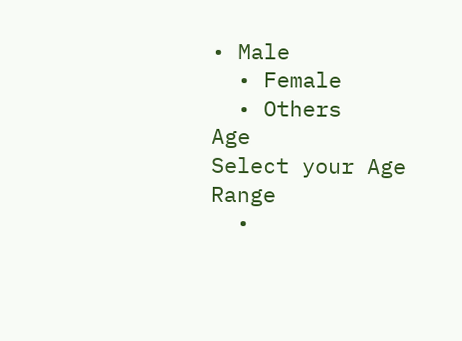• Male
  • Female
  • Others
Age
Select your Age Range
  •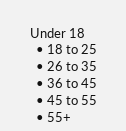Under 18
  • 18 to 25
  • 26 to 35
  • 36 to 45
  • 45 to 55
  • 55+